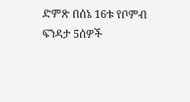ድምጽ በሰኔ 16ቱ የቦምብ ፍንዳታ 5ሰዎች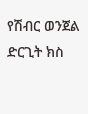የሽብር ወንጀል ድርጊት ክስ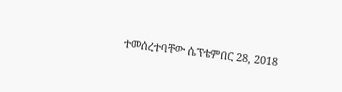ተመሰረተባቸው ሴፕቴምበር 28, 2018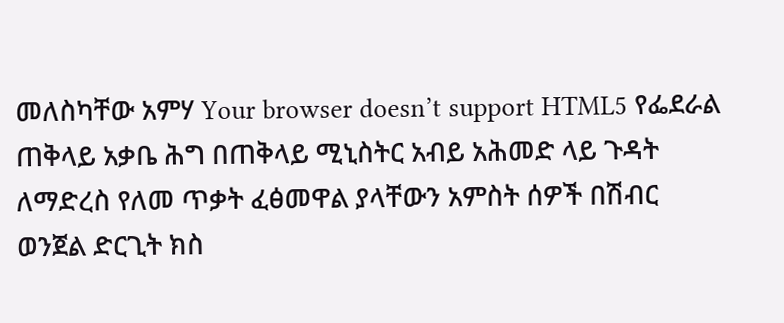መለስካቸው አምሃ Your browser doesn’t support HTML5 የፌደራል ጠቅላይ አቃቤ ሕግ በጠቅላይ ሚኒስትር አብይ አሕመድ ላይ ጉዳት ለማድረስ የለመ ጥቃት ፈፅመዋል ያላቸውን አምስት ሰዎች በሽብር ወንጀል ድርጊት ክስ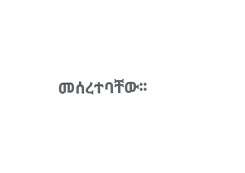መሰረተባቸው፡፡